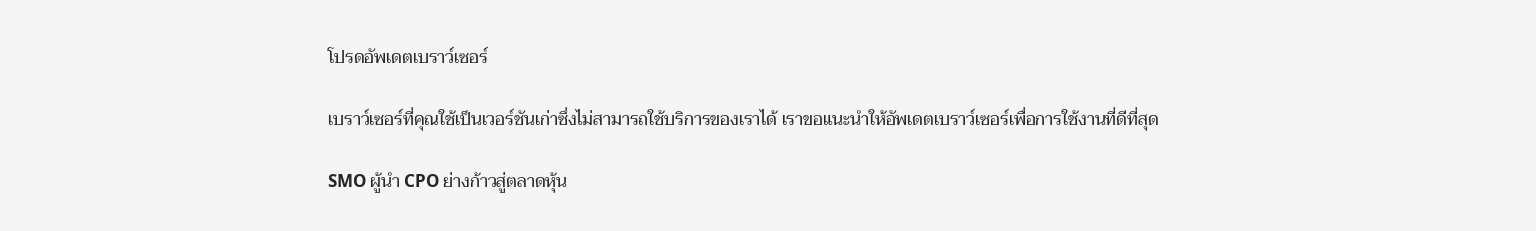โปรดอัพเดตเบราว์เซอร์

เบราว์เซอร์ที่คุณใช้เป็นเวอร์ชันเก่าซึ่งไม่สามารถใช้บริการของเราได้ เราขอแนะนำให้อัพเดตเบราว์เซอร์เพื่อการใช้งานที่ดีที่สุด

SMO ผู้นำ CPO ย่างก้าวสู่ตลาดหุ้น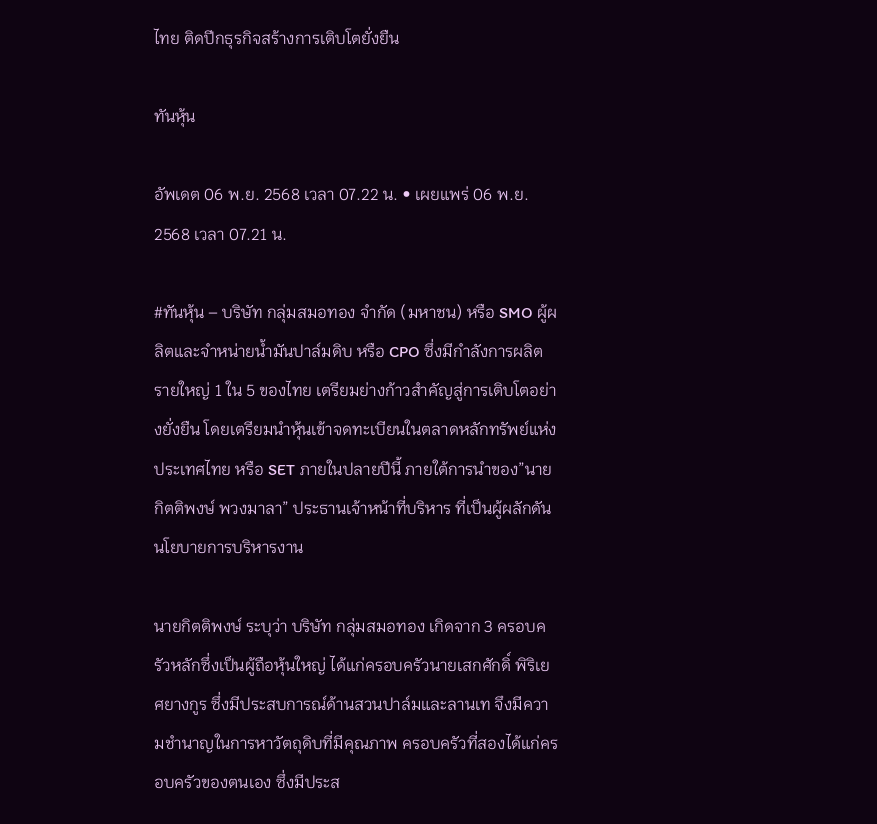ไทย ติดปีกธุรกิจสร้างการเติบโตยั่งยืน

ทันหุ้น

อัพเดต 06 พ.ย. 2568 เวลา 07.22 น. • เผยแพร่ 06 พ.ย. 2568 เวลา 07.21 น.

#ทันหุ้น – บริษัท กลุ่มสมอทอง จำกัด (มหาชน) หรือ SMO ผู้ผลิตและจำหน่ายน้ำมันปาล์มดิบ หรือ CPO ซึ่งมีกำลังการผลิตรายใหญ่ 1 ใน 5 ของไทย เตรียมย่างก้าวสำคัญสู่การเติบโตอย่างยั่งยืน โดยเตรียมนำหุ้นเข้าจดทะเบียนในตลาดหลักทรัพย์แห่งประเทศไทย หรือ SET ภายในปลายปีนี้ ภายใต้การนำของ”นายกิตติพงษ์ พวงมาลา” ประธานเจ้าหน้าที่บริหาร ที่เป็นผู้ผลักดันนโยบายการบริหารงาน

นายกิตติพงษ์ ระบุว่า บริษัท กลุ่มสมอทอง เกิดจาก 3 ครอบครัวหลักซึ่งเป็นผู้ถือหุ้นใหญ่ ได้แก่ครอบครัวนายเสกศักดิ์ พิริเยศยางกูร ซึ่งมีประสบการณ์ด้านสวนปาล์มและลานเท จึงมีความชำนาญในการหาวัตถุดิบที่มีคุณภาพ ครอบครัวที่สองได้แก่ครอบครัวของตนเอง ซึ่งมีประส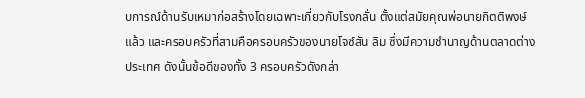บการณ์ด้านรับเหมาก่อสร้างโดยเฉพาะเกี่ยวกับโรงกลั่น ตั้งแต่สมัยคุณพ่อนายกิตติพงษ์แล้ว และครอบครัวที่สามคือครอบครัวของนายโจซ์สัน ลิม ซึ่งมีความชำนาญด้านตลาดต่างประเทศ ดังนั้นข้อดีของทั้ง 3 ครอบครัวดังกล่า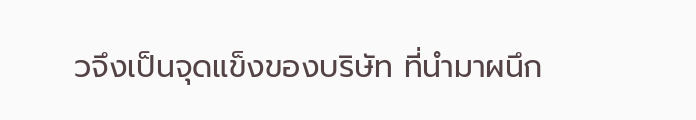วจึงเป็นจุดแข็งของบริษัท ที่นำมาผนึก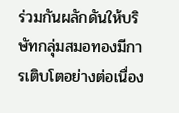ร่วมกันผลักดันให้บริษัทกลุ่มสมอทองมีการเติบโตอย่างต่อเนื่อง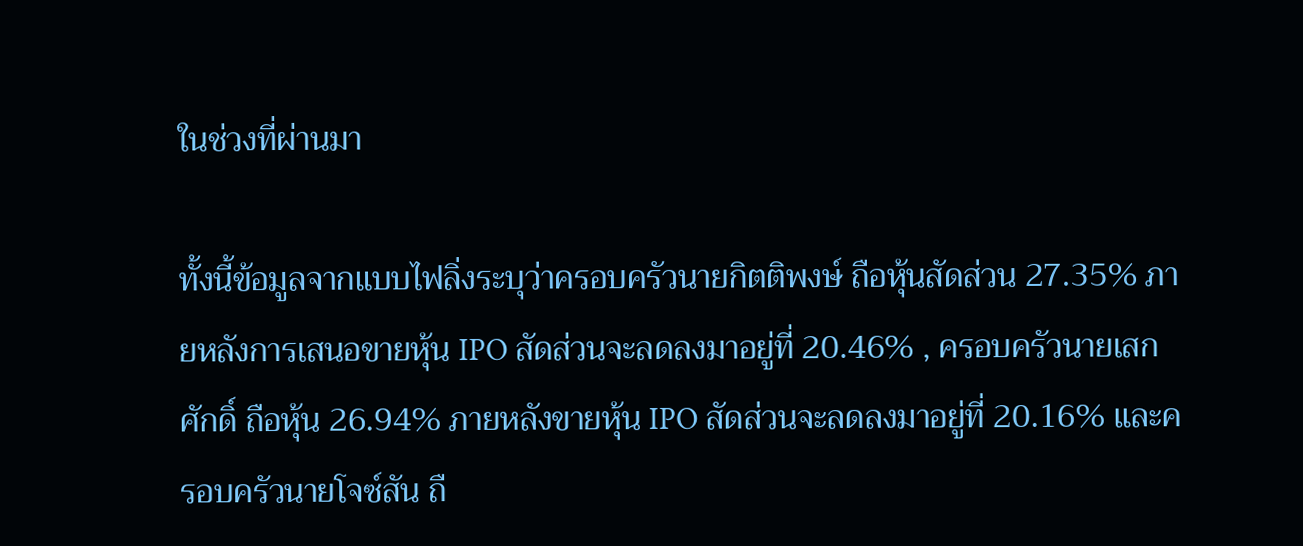ในช่วงที่ผ่านมา

ทั้งนี้ข้อมูลจากแบบไฟลิ่งระบุว่าครอบครัวนายกิตติพงษ์ ถือหุ้นสัดส่วน 27.35% ภายหลังการเสนอขายหุ้น IPO สัดส่วนจะลดลงมาอยู่ที่ 20.46% , ครอบครัวนายเสกศักดิ์ ถือหุ้น 26.94% ภายหลังขายหุ้น IPO สัดส่วนจะลดลงมาอยู่ที่ 20.16% และครอบครัวนายโจซ์สัน ถื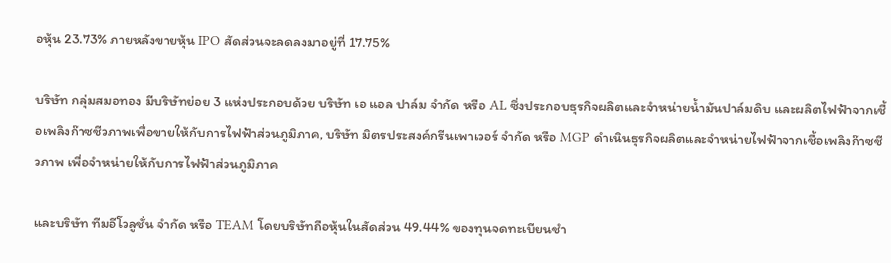อหุ้น 23.73% ภายหลังขายหุ้น IPO สัดส่วนจะลดลงมาอยู่ที่ 17.75%

บริษัท กลุ่มสมอทอง มีบริษัทย่อย 3 แห่งประกอบด้วย บริษัท เอ แอล ปาล์ม จำกัด หรือ AL ซึ่งประกอบธุรกิจผลิตและจำหน่ายน้ำมันปาล์มดิบ และผลิตไฟฟ้าจากเชื้อเพลิงก๊าซชีวภาพเพื่อขายให้กับการไฟฟ้าส่วนภูมิภาค, บริษัท มิตรประสงค์กรีนเพาเวอร์ จำกัด หรือ MGP ดำเนินธุรกิจผลิตและจำหน่ายไฟฟ้าจากเชื้อเพลิงก๊าซชีวภาพ เพื่อจำหน่ายให้กับการไฟฟ้าส่วนภูมิภาค

และบริษัท ทีมอีโวลูชั่น จำกัด หรือ TEAM โดยบริษัทถือหุ้นในสัดส่วน 49.44% ของทุนจดทะเบียนชำ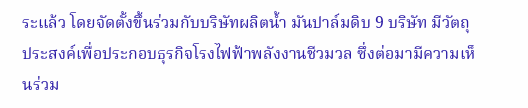ระแล้ว โดยจัดตั้งขึ้นร่วมกับบริษัทผลิตน้ำ มันปาล์มดิบ 9 บริษัท มีวัตถุประสงค์เพื่อประกอบธุรกิจโรงไฟฟ้าพลังงานชีวมวล ซึ่งต่อมามีความเห็นร่วม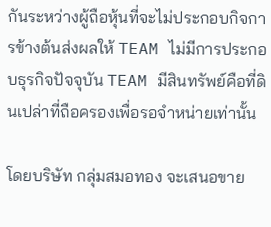กันระหว่างผู้ถือหุ้นที่จะไม่ประกอบกิจการข้างต้นส่งผลให้ TEAM ไม่มีการประกอบธุรกิจปัจจุบัน TEAM มีสินทรัพย์คือที่ดินเปล่าที่ถือครองเพื่อรอจำหน่ายเท่านั้น

โดยบริษัท กลุ่มสมอทอง จะเสนอขาย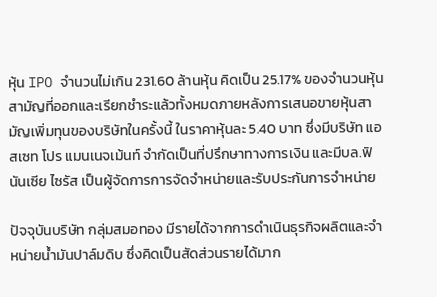หุ้น IPO จำนวนไม่เกิน 231.60 ล้านหุ้น คิดเป็น 25.17% ของจำนวนหุ้นสามัญที่ออกและเรียกชำระแล้วทั้งหมดภายหลังการเสนอขายหุ้นสามัญเพิ่มทุนของบริษัทในครั้งนี้ ในราคาหุ้นละ 5.40 บาท ซึ่งมีบริษัท แอสเซท โปร แมนเนจเม้นท์ จำกัดเป็นที่ปรึกษาทางการเงิน และมีบล.ฟินันเซีย ไซรัส เป็นผู้จัดการการจัดจำหน่ายและรับประกันการจำหน่าย

ปัจจุบันบริษัท กลุ่มสมอทอง มีรายได้จากการดำเนินธุรกิจผลิตและจำหน่ายน้ำมันปาล์มดิบ ซึ่งคิดเป็นสัดส่วนรายได้มาก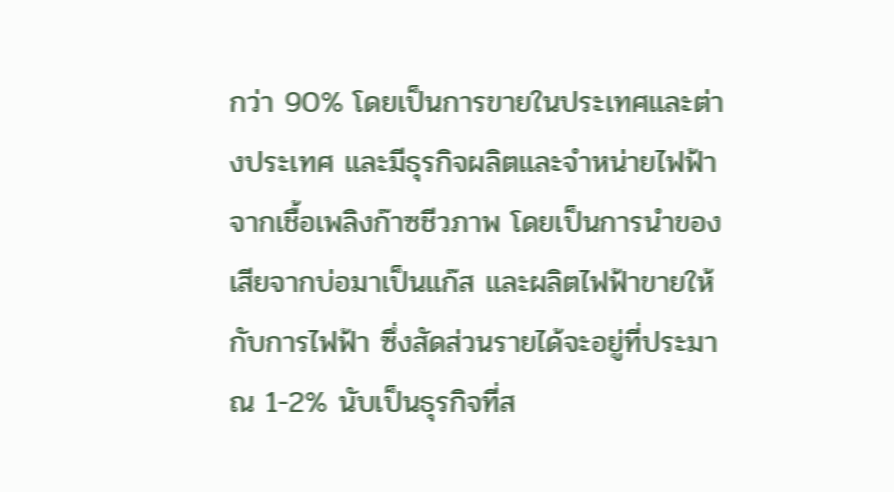กว่า 90% โดยเป็นการขายในประเทศและต่างประเทศ และมีธุรกิจผลิตและจำหน่ายไฟฟ้าจากเชื้อเพลิงก๊าซชีวภาพ โดยเป็นการนำของเสียจากบ่อมาเป็นแก๊ส และผลิตไฟฟ้าขายให้กับการไฟฟ้า ซึ่งสัดส่วนรายได้จะอยู่ที่ประมาณ 1-2% นับเป็นธุรกิจที่ส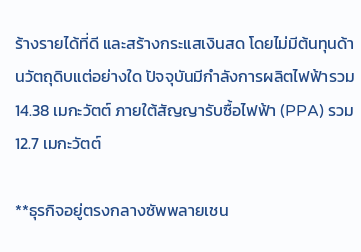ร้างรายได้ที่ดี และสร้างกระแสเงินสด โดยไม่มีต้นทุนด้านวัตถุดิบแต่อย่างใด ปัจจุบันมีกำลังการผลิตไฟฟ้ารวม 14.38 เมกะวัตต์ ภายใต้สัญญารับซื้อไฟฟ้า (PPA) รวม 12.7 เมกะวัตต์

**ธุรกิจอยู่ตรงกลางซัพพลายเชน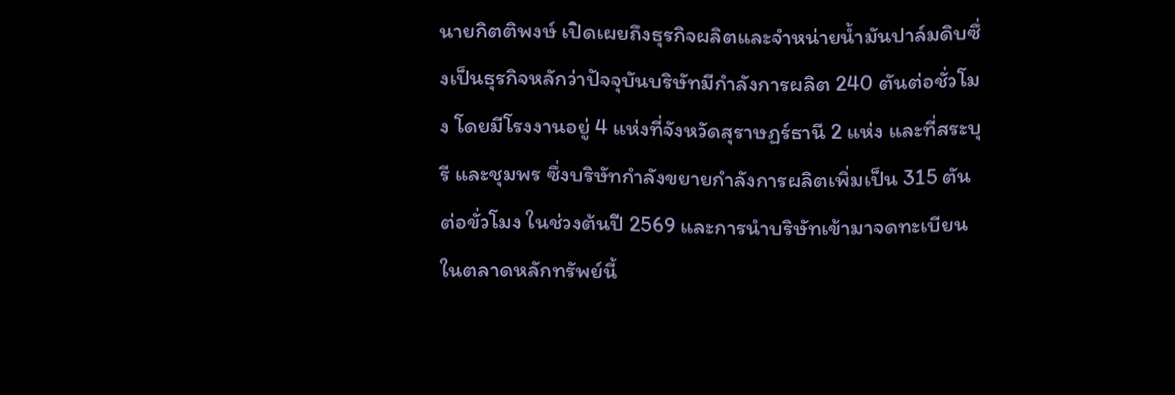นายกิตติพงษ์ เปิดเผยถึงธุรกิจผลิตและจำหน่ายน้ำมันปาล์มดิบซึ่งเป็นธุรกิจหลักว่าปัจจุบันบริษัทมีกำลังการผลิต 240 ตันต่อชั่วโมง โดยมีโรงงานอยู่ 4 แห่งที่จังหวัดสุราษฏร์ธานี 2 แห่ง และที่สระบุรี และชุมพร ซึ่งบริษัทกำลังขยายกำลังการผลิตเพิ่มเป็น 315 ตันต่อขั่วโมง ในช่วงต้นปี 2569 และการนำบริษัทเข้ามาจดทะเบียนในตลาดหลักทรัพย์นี้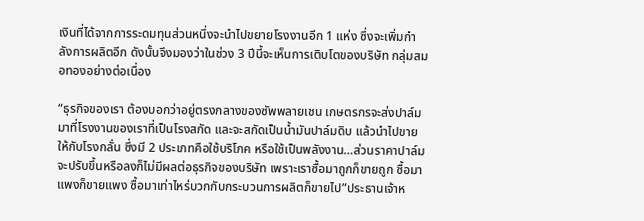เงินที่ได้จากการระดมทุนส่วนหนึ่งจะนำไปขยายโรงงานอีก 1 แห่ง ซึ่งจะเพิ่มกำลังการผลิตอีก ดังนั้นจึงมองว่าในช่วง 3 ปีนี้จะเห็นการเติบโตของบริษัท กลุ่มสมอทองอย่างต่อเนื่อง

“ธุรกิจของเรา ต้องบอกว่าอยู่ตรงกลางของซัพพลายเชน เกษตรกรจะส่งปาล์มมาที่โรงงานของเราที่เป็นโรงสกัด และจะสกัดเป็นน้ำมันปาล์มดิบ แล้วนำไปขายให้กับโรงกลั่น ซึ่งมี 2 ประเภทคือใช้บริโภค หรือใช้เป็นพลังงาน…ส่วนราคาปาล์มจะปรับขึ้นหรือลงก็ไม่มีผลต่อธุรกิจของบริษัท เพราะเราซื้อมาถูกก็ขายถูก ซื้อมาแพงก็ขายแพง ซื้อมาเท่าไหร่บวกกับกระบวนการผลิตก็ขายไป”ประธานเจ้าห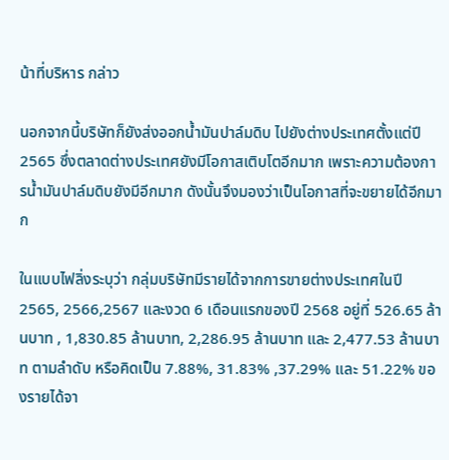น้าที่บริหาร กล่าว

นอกจากนี้บริษัทก็ยังส่งออกน้ำมันปาล์มดิบ ไปยังต่างประเทศตั้งแต่ปี 2565 ซึ่งตลาดต่างประเทศยังมีโอกาสเติบโตอีกมาก เพราะความต้องการน้ำมันปาล์มดิบยังมีอีกมาก ดังนั้นจึงมองว่าเป็นโอกาสที่จะขยายได้อีกมาก

ในแบบไฟลิ่งระบุว่า กลุ่มบริษัทมีรายได้จากการขายต่างประเทศในปี 2565, 2566,2567 และงวด 6 เดือนแรกของปี 2568 อยู่ที่ 526.65 ล้านบาท , 1,830.85 ล้านบาท, 2,286.95 ล้านบาท และ 2,477.53 ล้านบาท ตามลำดับ หรือคิดเป็น 7.88%, 31.83% ,37.29% และ 51.22% ของรายได้จา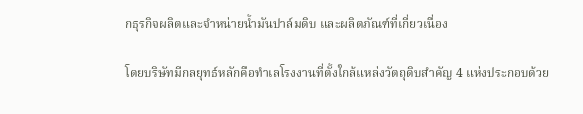กธุรกิจผลิตและจำหน่ายน้ำมันปาล์มดิบ และผลิตภัณฑ์ที่เกี่ยวเนื่อง

โดยบริษัทมีกลยุทธ์หลักคือทำเลโรงงานที่ตั้งใกล้แหล่งวัตถุดิบสำคัญ 4 แห่งประกอบด้วย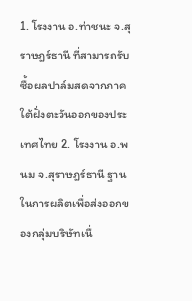1. โรงงาน อ.ท่าชนะ จ.สุราษฎร์ธานี ที่สามารถรับซื้อผลปาล์มสดจากภาคใต้ฝั่งตะวันออกของประเทศไทย 2. โรงงาน อ.พนม จ.สุราษฎร์ธานี ฐานในการผลิตเพื่อส่งออกของกลุ่มบริษัทเนื่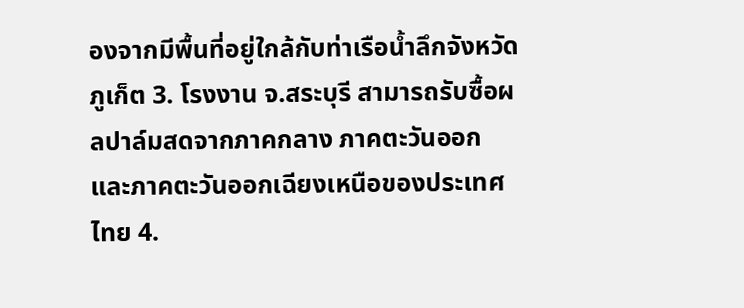องจากมีพื้นที่อยู่ใกล้กับท่าเรือน้ำลึกจังหวัดภูเก็ต 3. โรงงาน จ.สระบุรี สามารถรับซื้อผลปาล์มสดจากภาคกลาง ภาคตะวันออก และภาคตะวันออกเฉียงเหนือของประเทศไทย 4.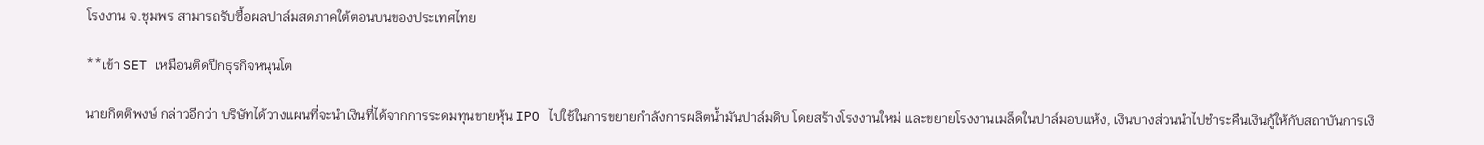โรงงาน จ.ชุมพร สามารถรับซื้อผลปาล์มสดภาคใต้ตอนบนของประเทศไทย

**เข้า SET เหมือนติดปีกธุรกิจหนุนโต

นายกิตติพงษ์ กล่าวอีกว่า บริษัทได้วางแผนที่จะนำเงินที่ได้จากการระดมทุนขายหุ้น IPO ไปใช้ในการขยายกำลังการผลิตน้ำมันปาล์มดิบ โดยสร้างโรงงานใหม่ และขยายโรงงานเมล็ดในปาล์มอบแห้ง, เงินบางส่วนนำไปชำระคืนเงินกู้ให้กับสถาบันการเงิ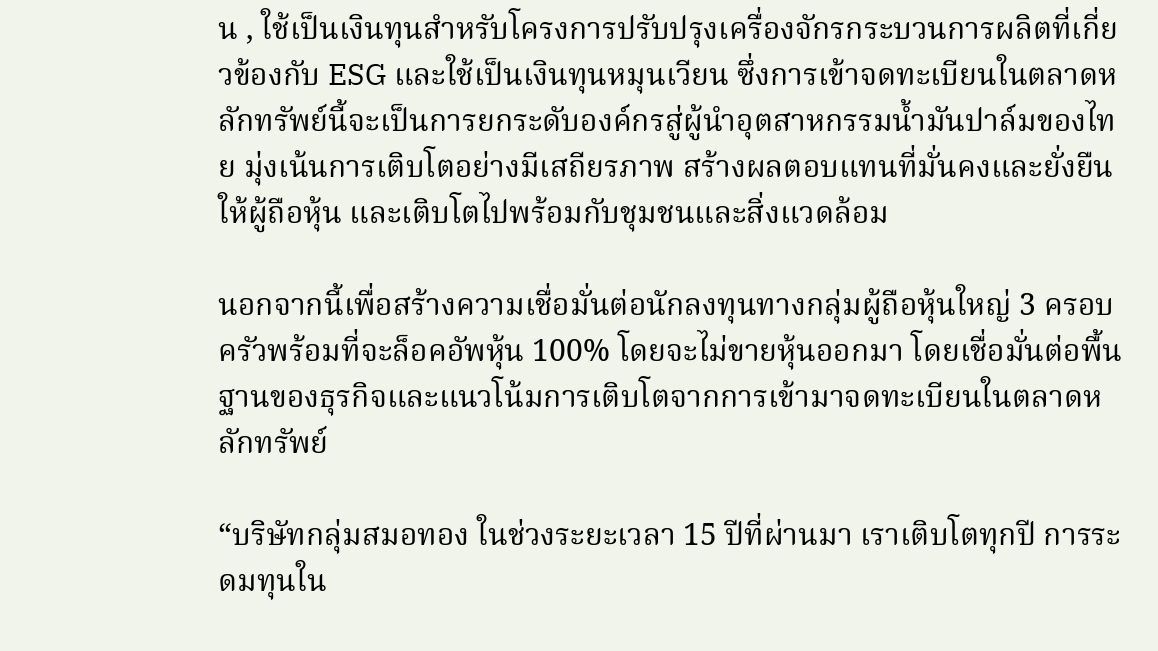น , ใช้เป็นเงินทุนสำหรับโครงการปรับปรุงเครื่องจักรกระบวนการผลิตที่เกี่ยวข้องกับ ESG และใช้เป็นเงินทุนหมุนเวียน ซึ่งการเข้าจดทะเบียนในตลาดหลักทรัพย์นี้จะเป็นการยกระดับองค์กรสู่ผู้นำอุตสาหกรรมน้ำมันปาล์มของไทย มุ่งเน้นการเติบโตอย่างมีเสถียรภาพ สร้างผลตอบแทนที่มั่นคงและยั่งยืนให้ผู้ถือหุ้น และเติบโตไปพร้อมกับชุมชนและสิ่งแวดล้อม

นอกจากนี้เพื่อสร้างความเชื่อมั่นต่อนักลงทุนทางกลุ่มผู้ถือหุ้นใหญ่ 3 ครอบครัวพร้อมที่จะล็อคอัพหุ้น 100% โดยจะไม่ขายหุ้นออกมา โดยเชื่อมั่นต่อพื้นฐานของธุรกิจและแนวโน้มการเติบโตจากการเข้ามาจดทะเบียนในตลาดหลักทรัพย์

“บริษัทกลุ่มสมอทอง ในช่วงระยะเวลา 15 ปีที่ผ่านมา เราเติบโตทุกปี การระดมทุนใน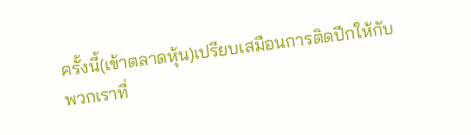ครั้งนี้(เข้าตลาดหุ้น)เปรียบเสมือนการติดปีกให้กับพวกเราที่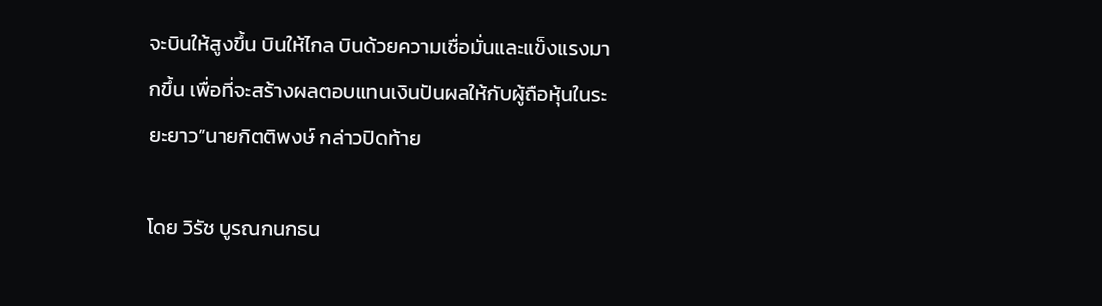จะบินให้สูงขึ้น บินให้ไกล บินด้วยความเชื่อมั่นและแข็งแรงมากขึ้น เพื่อที่จะสร้างผลตอบแทนเงินปันผลให้กับผู้ถือหุ้นในระยะยาว”นายกิตติพงษ์ กล่าวปิดท้าย

โดย วิรัช บูรณกนกธน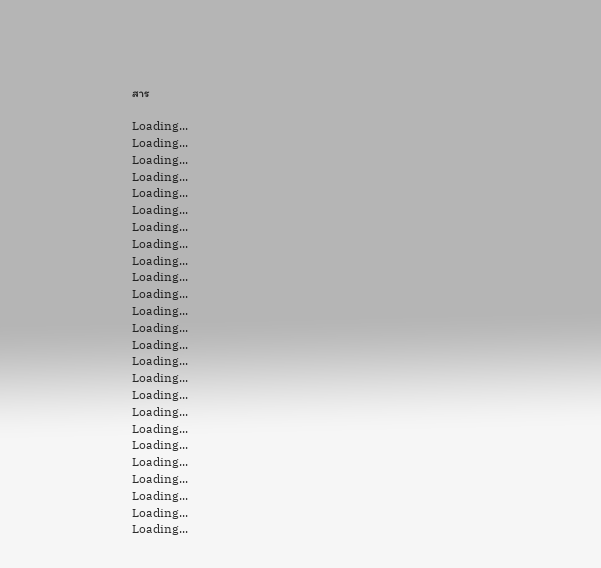สาร

Loading...
Loading...
Loading...
Loading...
Loading...
Loading...
Loading...
Loading...
Loading...
Loading...
Loading...
Loading...
Loading...
Loading...
Loading...
Loading...
Loading...
Loading...
Loading...
Loading...
Loading...
Loading...
Loading...
Loading...
Loading...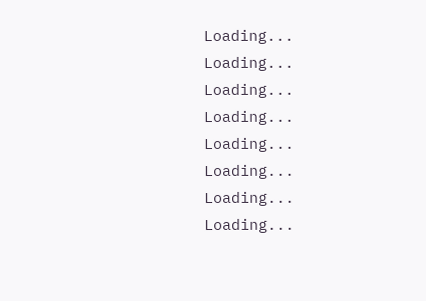Loading...
Loading...
Loading...
Loading...
Loading...
Loading...
Loading...
Loading...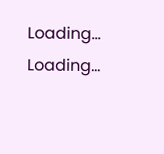Loading...
Loading...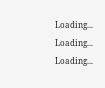Loading...
Loading...
Loading...